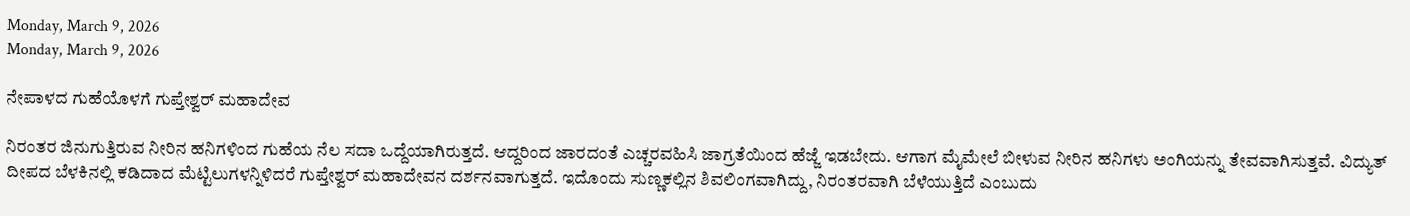Monday, March 9, 2026
Monday, March 9, 2026

ನೇಪಾಳದ ಗುಹೆಯೊಳಗೆ ಗುಪ್ತೇಶ್ವರ್ ಮಹಾದೇವ

ನಿರಂತರ ಜಿನುಗುತ್ತಿರುವ ನೀರಿನ ಹನಿಗಳಿಂದ ಗುಹೆಯ ನೆಲ ಸದಾ ಒದ್ದೆಯಾಗಿರುತ್ತದೆ. ಆದ್ದರಿಂದ ಜಾರದಂತೆ ಎಚ್ಚರವಹಿಸಿ ಜಾಗ್ರತೆಯಿಂದ ಹೆಜ್ಜೆ ಇಡಬೇದು. ಆಗಾಗ ಮೈಮೇಲೆ ಬೀಳುವ ನೀರಿನ ಹನಿಗಳು ಅಂಗಿಯನ್ನು ತೇವವಾಗಿಸುತ್ತವೆ. ವಿದ್ಯುತ್ ದೀಪದ ಬೆಳಕಿನಲ್ಲಿ ಕಡಿದಾದ ಮೆಟ್ಟಿಲುಗಳನ್ನಿಳಿದರೆ ಗುಪ್ತೇಶ್ವರ್ ಮಹಾದೇವನ ದರ್ಶನವಾಗುತ್ತದೆ. ಇದೊಂದು ಸುಣ್ಣಕಲ್ಲಿನ ಶಿವಲಿಂಗವಾಗಿದ್ದು, ನಿರಂತರವಾಗಿ ಬೆಳೆಯುತ್ತಿದೆ ಎಂಬುದು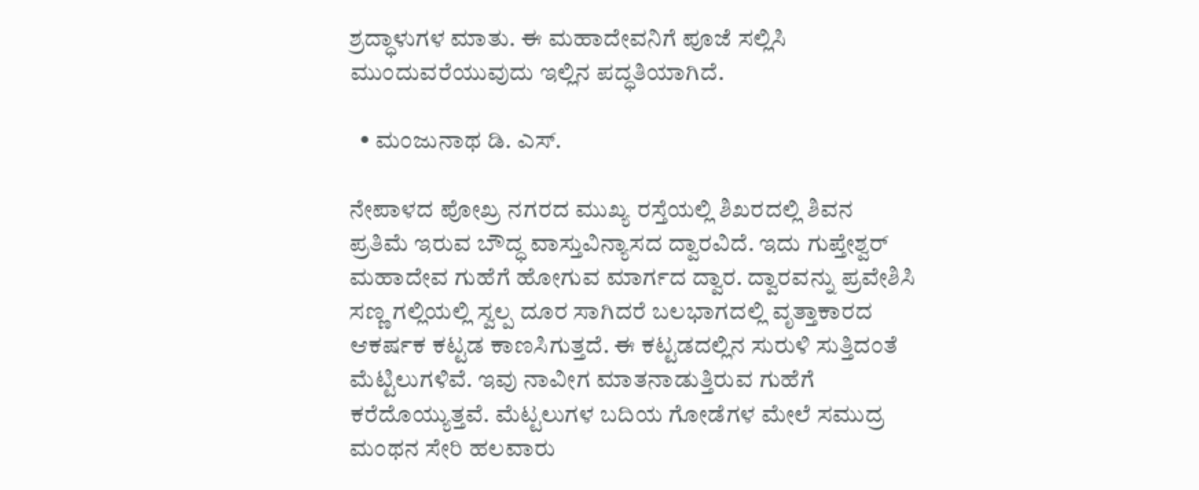ಶ್ರದ್ಧಾಳುಗಳ ಮಾತು. ಈ ಮಹಾದೇವನಿಗೆ ಪೂಜೆ ಸಲ್ಲಿಸಿ ಮುಂದುವರೆಯುವುದು ಇಲ್ಲಿನ ಪದ್ಧತಿಯಾಗಿದೆ.

  • ಮಂಜುನಾಥ ಡಿ. ಎಸ್.

ನೇಪಾಳದ ಪೋಖ್ರ ನಗರದ ಮುಖ್ಯ ರಸ್ತೆಯಲ್ಲಿ ಶಿಖರದಲ್ಲಿ ಶಿವನ ಪ್ರತಿಮೆ ಇರುವ ಬೌದ್ಧ ವಾಸ್ತುವಿನ್ಯಾಸದ ದ್ವಾರವಿದೆ. ಇದು ಗುಪ್ತೇಶ್ವರ್ ಮಹಾದೇವ ಗುಹೆಗೆ ಹೋಗುವ ಮಾರ್ಗದ ದ್ವಾರ. ದ್ವಾರವನ್ನು ಪ್ರವೇಶಿಸಿ ಸಣ್ಣ ಗಲ್ಲಿಯಲ್ಲಿ ಸ್ವಲ್ಪ ದೂರ ಸಾಗಿದರೆ ಬಲಭಾಗದಲ್ಲಿ ವೃತ್ತಾಕಾರದ ಆಕರ್ಷಕ ಕಟ್ಟಡ ಕಾಣಸಿಗುತ್ತದೆ. ಈ ಕಟ್ಟಡದಲ್ಲಿನ ಸುರುಳಿ ಸುತ್ತಿದಂತೆ ಮೆಟ್ಟಿಲುಗಳಿವೆ. ಇವು ನಾವೀಗ ಮಾತನಾಡುತ್ತಿರುವ ಗುಹೆಗೆ ಕರೆದೊಯ್ಯುತ್ತವೆ. ಮೆಟ್ಟಲುಗಳ ಬದಿಯ ಗೋಡೆಗಳ ಮೇಲೆ ಸಮುದ್ರ ಮಂಥನ ಸೇರಿ ಹಲವಾರು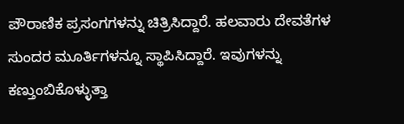ಪೌರಾಣಿಕ ಪ್ರಸಂಗಗಳನ್ನು ಚಿತ್ರಿಸಿದ್ದಾರೆ. ಹಲವಾರು ದೇವತೆಗಳ ಸುಂದರ ಮೂರ್ತಿಗಳನ್ನೂ ಸ್ಥಾಪಿಸಿದ್ದಾರೆ. ಇವುಗಳನ್ನು ಕಣ್ತುಂಬಿಕೊಳ್ಳುತ್ತಾ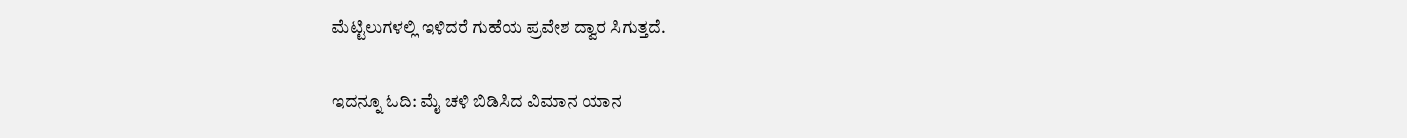ಮೆಟ್ಟಿಲುಗಳಲ್ಲಿ ಇಳಿದರೆ ಗುಹೆಯ ಪ್ರವೇಶ ದ್ವಾರ ಸಿಗುತ್ತದೆ.

ಇದನ್ನೂ ಓದಿ: ಮೈ ಚಳಿ ಬಿಡಿಸಿದ ವಿಮಾನ ಯಾನ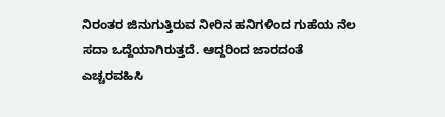ನಿರಂತರ ಜಿನುಗುತ್ತಿರುವ ನೀರಿನ ಹನಿಗಳಿಂದ ಗುಹೆಯ ನೆಲ ಸದಾ ಒದ್ದೆಯಾಗಿರುತ್ತದೆ. ಆದ್ದರಿಂದ ಜಾರದಂತೆ ಎಚ್ಚರವಹಿಸಿ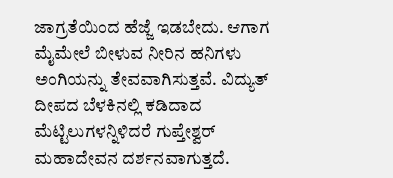ಜಾಗ್ರತೆಯಿಂದ ಹೆಜ್ಜೆ ಇಡಬೇದು. ಆಗಾಗ ಮೈಮೇಲೆ ಬೀಳುವ ನೀರಿನ ಹನಿಗಳು ಅಂಗಿಯನ್ನು ತೇವವಾಗಿಸುತ್ತವೆ. ವಿದ್ಯುತ್ ದೀಪದ ಬೆಳಕಿನಲ್ಲಿ ಕಡಿದಾದ ಮೆಟ್ಟಿಲುಗಳನ್ನಿಳಿದರೆ ಗುಪ್ತೇಶ್ವರ್ ಮಹಾದೇವನ ದರ್ಶನವಾಗುತ್ತದೆ.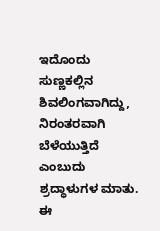ಇದೊಂದು ಸುಣ್ಣಕಲ್ಲಿನ ಶಿವಲಿಂಗವಾಗಿದ್ದು, ನಿರಂತರವಾಗಿ ಬೆಳೆಯುತ್ತಿದೆ ಎಂಬುದು ಶ್ರದ್ಧಾಳುಗಳ ಮಾತು. ಈ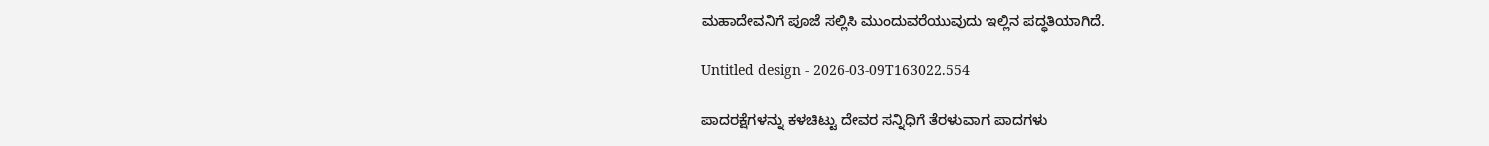ಮಹಾದೇವನಿಗೆ ಪೂಜೆ ಸಲ್ಲಿಸಿ ಮುಂದುವರೆಯುವುದು ಇಲ್ಲಿನ ಪದ್ಧತಿಯಾಗಿದೆ.

Untitled design - 2026-03-09T163022.554

ಪಾದರಕ್ಷೆಗಳನ್ನು ಕಳಚಿಟ್ಟು ದೇವರ ಸನ್ನಿಧಿಗೆ ತೆರಳುವಾಗ ಪಾದಗಳು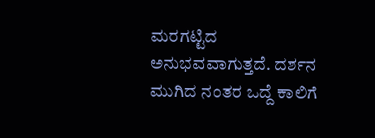ಮರಗಟ್ಟಿದ ಅನುಭವವಾಗುತ್ತದೆ. ದರ್ಶನ ಮುಗಿದ ನಂತರ ಒದ್ದೆ ಕಾಲಿಗೆ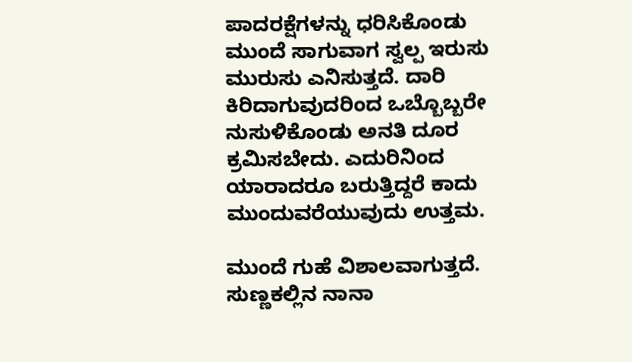ಪಾದರಕ್ಷೆಗಳನ್ನು ಧರಿಸಿಕೊಂಡು ಮುಂದೆ ಸಾಗುವಾಗ ಸ್ವಲ್ಪ ಇರುಸು ಮುರುಸು ಎನಿಸುತ್ತದೆ. ದಾರಿ ಕಿರಿದಾಗುವುದರಿಂದ ಒಬ್ಬೊಬ್ಬರೇ ನುಸುಳಿಕೊಂಡು ಅನತಿ ದೂರ ಕ್ರಮಿಸಬೇದು. ಎದುರಿನಿಂದ ಯಾರಾದರೂ ಬರುತ್ತಿದ್ದರೆ ಕಾದು ಮುಂದುವರೆಯುವುದು ಉತ್ತಮ.

ಮುಂದೆ ಗುಹೆ ವಿಶಾಲವಾಗುತ್ತದೆ. ಸುಣ್ಣಕಲ್ಲಿನ ನಾನಾ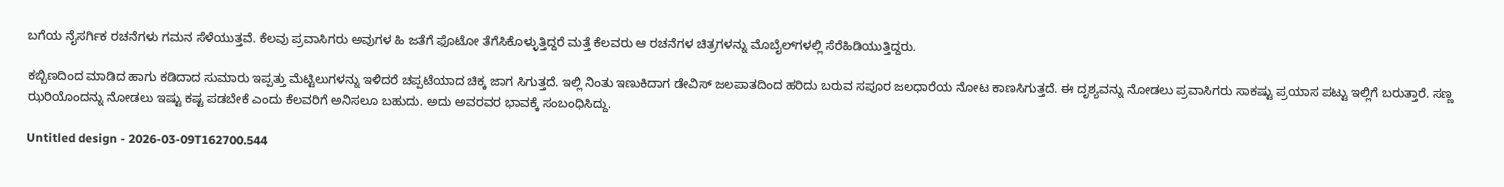ಬಗೆಯ ನೈಸರ್ಗಿಕ ರಚನೆಗಳು ಗಮನ ಸೆಳೆಯುತ್ತವೆ. ಕೆಲವು ಪ್ರವಾಸಿಗರು ಅವುಗಳ ಹಿ ಜತೆಗೆ ಫೊಟೋ ತೆಗೆಸಿಕೊಳ್ಳುತ್ತಿದ್ದರೆ ಮತ್ತೆ ಕೆಲವರು ಆ ರಚನೆಗಳ ಚಿತ್ರಗಳನ್ನು ಮೊಬೈಲ್‌ಗಳಲ್ಲಿ ಸೆರೆಹಿಡಿಯುತ್ತಿದ್ದರು.

ಕಬ್ಬಿಣದಿಂದ ಮಾಡಿದ ಹಾಗು ಕಡಿದಾದ ಸುಮಾರು ಇಪ್ಪತ್ತು ಮೆಟ್ಟಿಲುಗಳನ್ನು ಇಳಿದರೆ ಚಪ್ಪಟೆಯಾದ ಚಿಕ್ಕ ಜಾಗ ಸಿಗುತ್ತದೆ. ಇಲ್ಲಿ ನಿಂತು ಇಣುಕಿದಾಗ ಡೇವಿಸ್ ಜಲಪಾತದಿಂದ ಹರಿದು ಬರುವ ಸಪೂರ ಜಲಧಾರೆಯ ನೋಟ ಕಾಣಸಿಗುತ್ತದೆ. ಈ ದೃಶ್ಯವನ್ನು ನೋಡಲು ಪ್ರವಾಸಿಗರು ಸಾಕಷ್ಟು ಪ್ರಯಾಸ ಪಟ್ಟು ಇಲ್ಲಿಗೆ ಬರುತ್ತಾರೆ. ಸಣ್ಣ ಝರಿಯೊಂದನ್ನು ನೋಡಲು ಇಷ್ಟು ಕಷ್ಟ ಪಡಬೇಕೆ ಎಂದು ಕೆಲವರಿಗೆ ಅನಿಸಲೂ ಬಹುದು. ಅದು ಅವರವರ ಭಾವಕ್ಕೆ ಸಂಬಂಧಿಸಿದ್ದು.

Untitled design - 2026-03-09T162700.544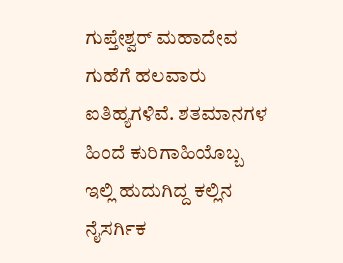ಗುಪ್ತೇಶ್ವರ್‌ ಮಹಾದೇವ ಗುಹೆಗೆ ಹಲವಾರು ಐತಿಹ್ಯಗಳಿವೆ. ಶತಮಾನಗಳ ಹಿಂದೆ ಕುರಿಗಾಹಿಯೊಬ್ಬ ಇಲ್ಲಿ ಹುದುಗಿದ್ದ ಕಲ್ಲಿನ ನೈಸರ್ಗಿಕ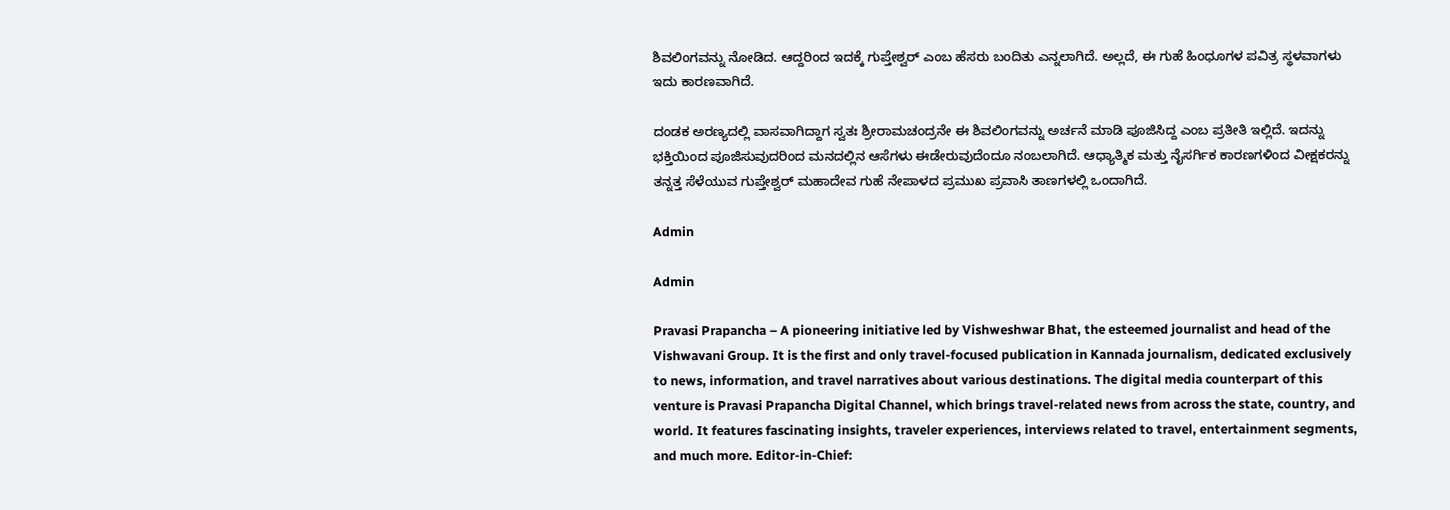ಶಿವಲಿಂಗವನ್ನು ನೋಡಿದ. ಆದ್ದರಿಂದ ಇದಕ್ಕೆ ಗುಪ್ತೇಶ್ವರ್ ಎಂಬ ಹೆಸರು ಬಂದಿತು ಎನ್ನಲಾಗಿದೆ. ಅಲ್ಲದೆ, ಈ ಗುಹೆ ಹಿಂಧೂಗಳ ಪವಿತ್ರ ಸ್ಥಳವಾಗಳು ಇದು ಕಾರಣವಾಗಿದೆ.

ದಂಡಕ ಅರಣ್ಯದಲ್ಲಿ ವಾಸವಾಗಿದ್ದಾಗ ಸ್ವತಃ ಶ್ರೀರಾಮಚಂದ್ರನೇ ಈ ಶಿವಲಿಂಗವನ್ನು ಅರ್ಚನೆ ಮಾಡಿ ಪೂಜಿಸಿದ್ದ ಎಂಬ ಪ್ರತೀತಿ ಇಲ್ಲಿದೆ. ಇದನ್ನು ಭಕ್ತಿಯಿಂದ ಪೂಜಿಸುವುದರಿಂದ ಮನದಲ್ಲಿನ ಆಸೆಗಳು ಈಡೇರುವುದೆಂದೂ ನಂಬಲಾಗಿದೆ. ಆಧ್ಯಾತ್ಮಿಕ ಮತ್ತು ನೈಸರ್ಗಿಕ ಕಾರಣಗಳಿಂದ ವೀಕ್ಷಕರನ್ನು ತನ್ನತ್ತ ಸೆಳೆಯುವ ಗುಪ್ತೇಶ್ವರ್ ಮಹಾದೇವ ಗುಹೆ ನೇಪಾಳದ ಪ್ರಮುಖ ಪ್ರವಾಸಿ ತಾಣಗಳಲ್ಲಿ ಒಂದಾಗಿದೆ.

Admin

Admin

Pravasi Prapancha – A pioneering initiative led by Vishweshwar Bhat, the esteemed journalist and head of the Vishwavani Group. It is the first and only travel-focused publication in Kannada journalism, dedicated exclusively to news, information, and travel narratives about various destinations. The digital media counterpart of this venture is Pravasi Prapancha Digital Channel, which brings travel-related news from across the state, country, and world. It features fascinating insights, traveler experiences, interviews related to travel, entertainment segments, and much more. Editor-in-Chief: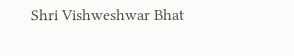Shri Vishweshwar Bhat